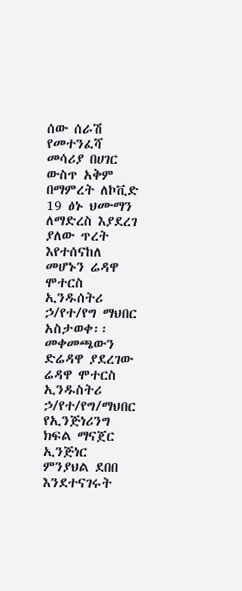ሰው ሰራሽ የመተንፈሻ መሳሪያ በሀገር ውስጥ አቅም በማምረት ለኮቪድ 19 ፅኑ ህሙማን ለማድረስ እያደረገ ያለው ጥረት እየተሰናከለ መሆኑን ሬዳዋ ሞተርስ ኢንዱሰትሪ ኃ/የተ/የግ ማህበር አስታወቀ፡፡
መቀመጫውን ድሬዳዋ ያደረገው ሬዳዋ ሞተርስ ኢንዱስትሪ ኃ/የተ/የግ/ማህበር የኢንጅነሪንግ ክፍል ማናጀር ኢንጅነር ምንያህል ደበበ እንደተናገሩት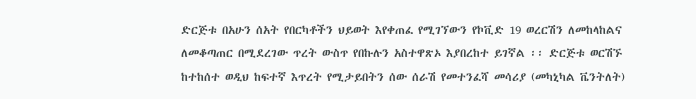ድርጅቱ በአሁን ሰአት የበርካቶችን ህይወት እየቀጠፈ የሚገኘውን የኮቪድ 19 ወረርሽን ለመከላከልና ለመቆጣጠር በሚደረገው ጥረት ውስጥ የበኩሉን አስተዋጽኦ እያበረከተ ይገኛል ፡፡ ድርጅቱ ወርሽኙ ከተከሰተ ወዲህ ከፍተኛ እጥረት የሚታይበትን ሰው ሰራሽ የመተንፈሻ መሳሪያ (መካኒካል ቬንትለት)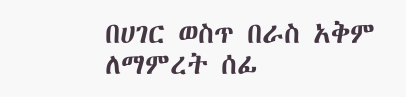በሀገር ወስጥ በራስ አቅም ለማምረት ሰፊ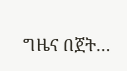ግዜና በጀት…